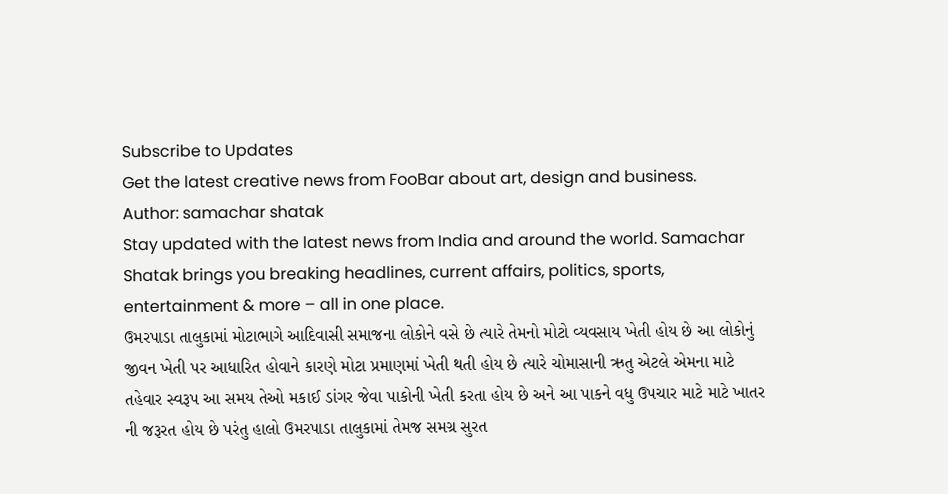Subscribe to Updates
Get the latest creative news from FooBar about art, design and business.
Author: samachar shatak
Stay updated with the latest news from India and around the world. Samachar Shatak brings you breaking headlines, current affairs, politics, sports, entertainment & more – all in one place.
ઉમરપાડા તાલુકામાં મોટાભાગે આદિવાસી સમાજના લોકોને વસે છે ત્યારે તેમનો મોટો વ્યવસાય ખેતી હોય છે આ લોકોનું જીવન ખેતી પર આધારિત હોવાને કારણે મોટા પ્રમાણમાં ખેતી થતી હોય છે ત્યારે ચોમાસાની ઋતુ એટલે એમના માટે તહેવાર સ્વરૂપ આ સમય તેઓ મકાઈ ડાંગર જેવા પાકોની ખેતી કરતા હોય છે અને આ પાકને વધુ ઉપચાર માટે માટે ખાતર ની જરૂરત હોય છે પરંતુ હાલો ઉમરપાડા તાલુકામાં તેમજ સમગ્ર સુરત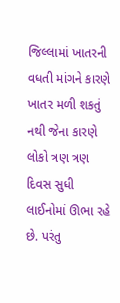જિલ્લામાં ખાતરની વધતી માંગને કારણે ખાતર મળી શકતું નથી જેના કારણે લોકો ત્રણ ત્રણ દિવસ સુધી લાઈનોમાં ઊભા રહે છે. પરંતુ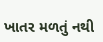ખાતર મળતું નથી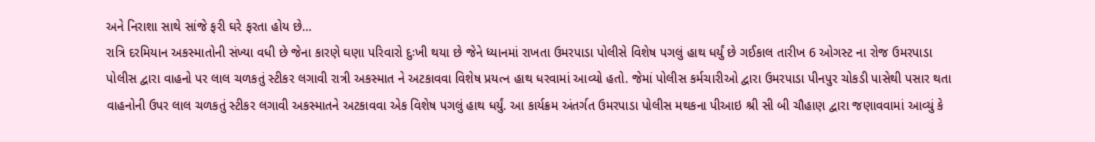અને નિરાશા સાથે સાંજે ફરી ઘરે ફરતા હોય છે…
રાત્રિ દરમિયાન અકસ્માતોની સંખ્યા વધી છે જેના કારણે ઘણા પરિવારો દુઃખી થયા છે જેને ધ્યાનમાં રાખતા ઉમરપાડા પોલીસે વિશેષ પગલું હાથ ધર્યું છે ગઈકાલ તારીખ 6 ઓગસ્ટ ના રોજ ઉમરપાડા પોલીસ દ્વારા વાહનો પર લાલ ચળકતું સ્ટીકર લગાવી રાત્રી અકસ્માત ને અટકાવવા વિશેષ પ્રયત્ન હાથ ધરવામાં આવ્યો હતો. જેમાં પોલીસ કર્મચારીઓ દ્વારા ઉમરપાડા પીનપુર ચોકડી પાસેથી પસાર થતા વાહનોની ઉપર લાલ ચળકતું સ્ટીકર લગાવી અકસ્માતને અટકાવવા એક વિશેષ પગલું હાથ ધર્યું. આ કાર્યક્રમ અંતર્ગત ઉમરપાડા પોલીસ મથકના પીઆઇ શ્રી સી બી ચૌહાણ દ્વારા જણાવવામાં આવ્યું કે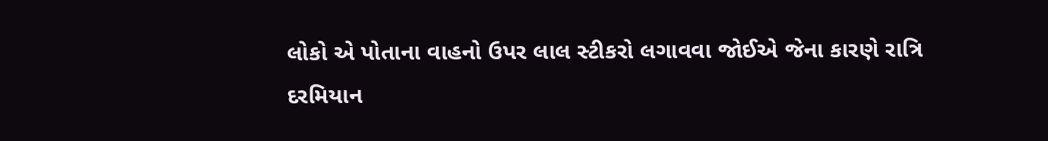લોકો એ પોતાના વાહનો ઉપર લાલ સ્ટીકરો લગાવવા જોઈએ જેના કારણે રાત્રિ દરમિયાન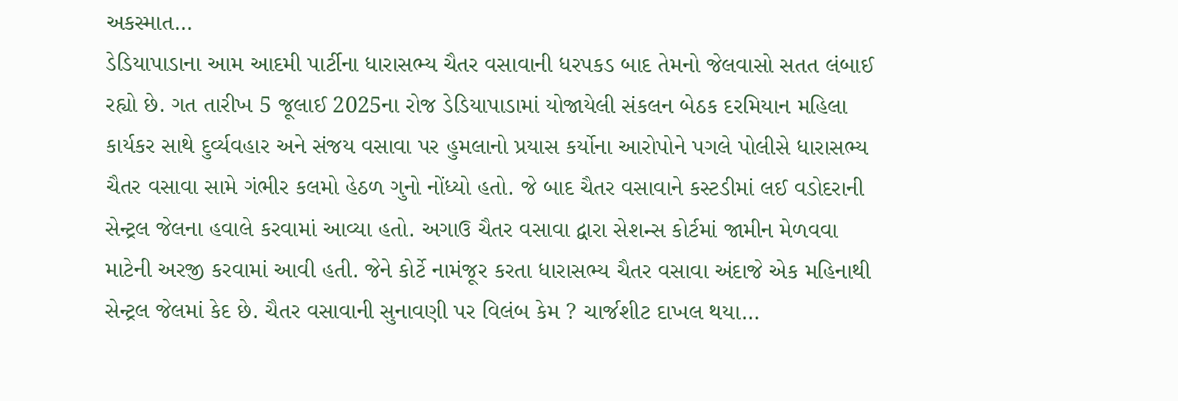અકસ્માત…
ડેડિયાપાડાના આમ આદમી પાર્ટીના ધારાસભ્ય ચૈતર વસાવાની ધરપકડ બાદ તેમનો જેલવાસો સતત લંબાઈ રહ્યો છે. ગત તારીખ 5 જૂલાઈ 2025ના રોજ ડેડિયાપાડામાં યોજાયેલી સંકલન બેઠક દરમિયાન મહિલા કાર્યકર સાથે દુર્વ્યવહાર અને સંજય વસાવા પર હુમલાનો પ્રયાસ કર્યોના આરોપોને પગલે પોલીસે ધારાસભ્ય ચૈતર વસાવા સામે ગંભીર કલમો હેઠળ ગુનો નોંધ્યો હતો. જે બાદ ચૈતર વસાવાને કસ્ટડીમાં લઈ વડોદરાની સેન્ટ્રલ જેલના હવાલે કરવામાં આવ્યા હતો. અગાઉ ચૈતર વસાવા દ્વારા સેશન્સ કોર્ટમાં જામીન મેળવવા માટેની અરજી કરવામાં આવી હતી. જેને કોર્ટે નામંજૂર કરતા ધારાસભ્ય ચૈતર વસાવા અંદાજે એક મહિનાથી સેન્ટ્રલ જેલમાં કેદ છે. ચૈતર વસાવાની સુનાવણી પર વિલંબ કેમ ? ચાર્જશીટ દાખલ થયા…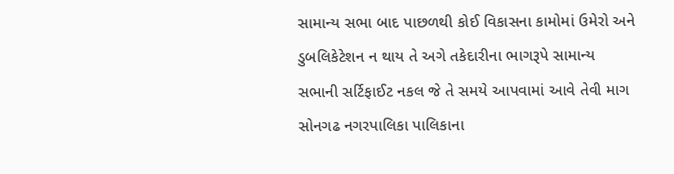સામાન્ય સભા બાદ પાછળથી કોઈ વિકાસના કામોમાં ઉમેરો અને ડુબલિકેટેશન ન થાય તે અગે તકેદારીના ભાગરૂપે સામાન્ય સભાની સર્ટિફાઈટ નકલ જે તે સમયે આપવામાં આવે તેવી માગ સોનગઢ નગરપાલિકા પાલિકાના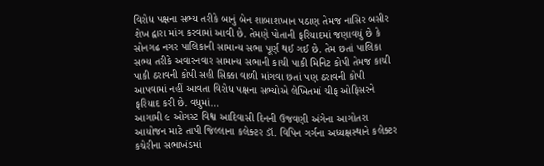વિરોધ પક્ષના સભ્ય તરીકે બાનું બેન શાબાશખાન પઠાણ તેમજ નાસિર બસીર શેખ દ્વારા માંગ કરવામાં આવી છે. તેમણે પોતાની ફરિયાદમાં જણાવયું છે કે સોનગઢ નગર પાલિકાની સામાન્ય સભા પૂર્ણ થઈ ગઈ છે. તેમ છતાં પાલિકા સભ્ય તરીકે અવારનવાર સામાન્ય સભાની કાચી પાકી મિનિટ કોપી તેમજ કાચી પાકી ઠરાવની કોપી સહી સિક્કા વાળી માંગવા છતાં પણ ઠરાવની કોપી આપવામાં નહીં આવતા વિરોધ પક્ષના સભ્યોએ લેખિતમાં ચીફ ઓફિસરને ફરિયાદ કરી છે. વધુમાં…
આગામી ૯ ઓગસ્ટ વિશ્વ આદિવાસી દિનની ઉજવણી અંગેના આગોતરા આયોજન માટે તાપી જિલ્લાના કલેક્ટર ડૉ. વિપિન ગર્ગના અધ્યક્ષસ્થાને કલેક્ટર કચેરીના સભાખંડમાં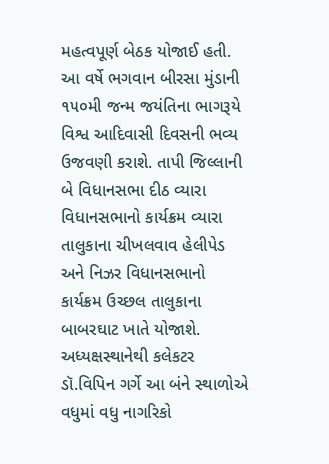મહત્વપૂર્ણ બેઠક યોજાઈ હતી. આ વર્ષે ભગવાન બીરસા મુંડાની ૧૫૦મી જન્મ જયંતિના ભાગરૂયે વિશ્વ આદિવાસી દિવસની ભવ્ય ઉજવણી કરાશે. તાપી જિલ્લાની બે વિધાનસભા દીઠ વ્યારા વિધાનસભાનો કાર્યક્રમ વ્યારા તાલુકાના ચીખલવાવ હેલીપેડ અને નિઝર વિધાનસભાનો કાર્યક્રમ ઉચ્છલ તાલુકાના બાબરઘાટ ખાતે યોજાશે. અધ્યક્ષસ્થાનેથી કલેકટર ડૉ.વિપિન ગર્ગે આ બંને સ્થાળોએ વધુમાં વધુ નાગરિકો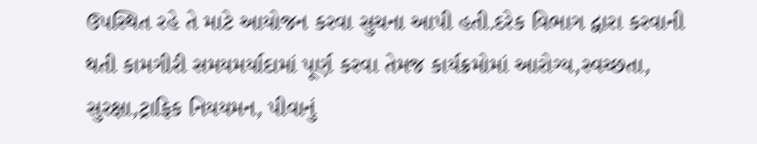ઉપસ્થિત રહે તે માટે આયોજન કરવા સુચના આપી હતી.દરેક વિભાગ દ્વારા કરવાની થતી કામગીરી સમયમર્યાદામાં પૂર્ણ કરવા તેમજ કાર્યક્રમોમાં આરોગ્ય,સ્વચ્છતા, સુરક્ષા,ટ્રાફિક નિયયમન, પીવાનું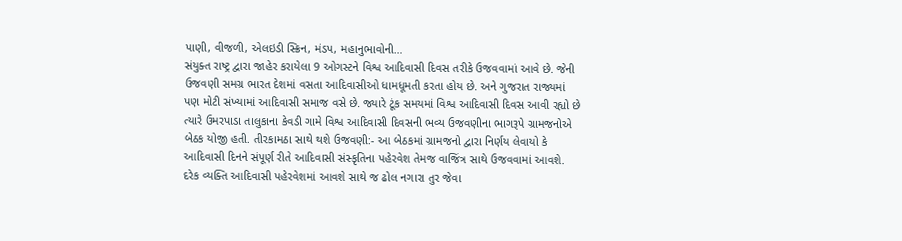પાણી, વીજળી, એલઇડી સ્ક્રિન, મંડપ, મહાનુભાવોની…
સંયુક્ત રાષ્ટ્ર દ્વારા જાહેર કરાયેલા 9 ઓગસ્ટને વિશ્વ આદિવાસી દિવસ તરીકે ઉજવવામાં આવે છે. જેની ઉજવણી સમગ્ર ભારત દેશમાં વસતા આદિવાસીઓ ધામધૂમતી કરતા હોય છે. અને ગુજરાત રાજ્યમાં પણ મોટી સંખ્યામાં આદિવાસી સમાજ વસે છે. જ્યારે ટૂંક સમયમાં વિશ્વ આદિવાસી દિવસ આવી રહ્યો છે ત્યારે ઉમરપાડા તાલુકાના કેવડી ગામે વિશ્વ આદિવાસી દિવસની ભવ્ય ઉજવણીના ભાગરૂપે ગ્રામજનોએ બેઠક યોજી હતી. તીરકામઠા સાથે થશે ઉજવણી:- આ બેઠકમાં ગ્રામજનો દ્વારા નિર્ણય લેવાયો કે આદિવાસી દિનને સંપૂર્ણ રીતે આદિવાસી સંસ્કૃતિના પહેરવેશ તેમજ વાજિંત્ર સાથે ઉજવવામાં આવશે. દરેક વ્યક્તિ આદિવાસી પહેરવેશમાં આવશે સાથે જ ઢોલ નગારા તુર જેવા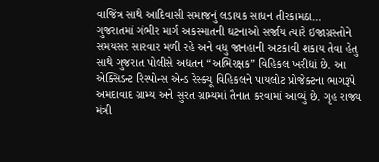વાજિંત્ર સાથે આદિવાસી સમાજનું લડાયક સાધન તીરકામઠા…
ગુજરાતમાં ગંભીર માર્ગ અકસ્માતની ઘટનાઓ સર્જાય ત્યારે ઇજાગ્રસ્તોને સમયસર સારવાર મળી રહે અને વધુ જાનહાની અટકાવી શકાય તેવા હેતુ સાથે ગુજરાત પોલીસે અદ્યતન “અભિરક્ષક” વિહિકલ ખરીદ્યાં છે. આ એક્સિડન્ટ રિસ્પોન્સ એન્ડ રેસ્ક્યૂ વિહિકલને પાયલોટ પ્રોજેક્ટના ભાગરૂપે અમદાવાદ ગ્રામ્ય અને સુરત ગ્રામ્યમાં તૈનાત કરવામાં આવ્યું છે. ગૃહ રાજ્ય મંત્રી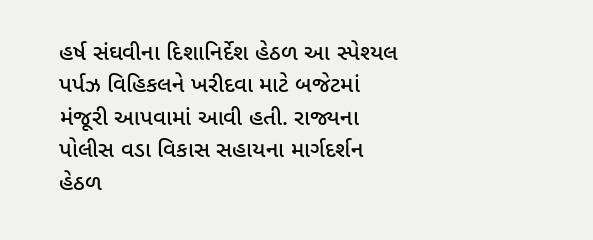હર્ષ સંઘવીના દિશાનિર્દેશ હેઠળ આ સ્પેશ્યલ પર્પઝ વિહિકલને ખરીદવા માટે બજેટમાં મંજૂરી આપવામાં આવી હતી. રાજ્યના પોલીસ વડા વિકાસ સહાયના માર્ગદર્શન હેઠળ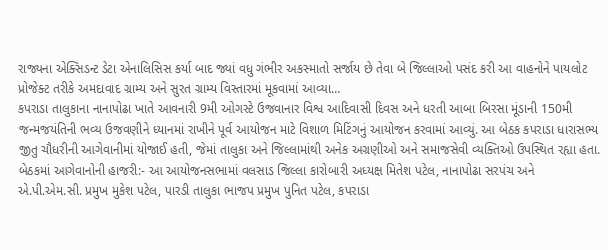રાજ્યના એક્સિડન્ટ ડેટા એનાલિસિસ કર્યા બાદ જ્યાં વધુ ગંભીર અકસ્માતો સર્જાય છે તેવા બે જિલ્લાઓ પસંદ કરી આ વાહનોને પાયલોટ પ્રોજેક્ટ તરીકે અમદાવાદ ગ્રામ્ય અને સુરત ગ્રામ્ય વિસ્તારમાં મૂકવામાં આવ્યા…
કપરાડા તાલુકાના નાનાપોઢા ખાતે આવનારી 9મી ઓગસ્ટે ઉજવાનાર વિશ્વ આદિવાસી દિવસ અને ધરતી આબા બિરસા મૂંડાની 150મી જન્મજયંતિની ભવ્ય ઉજવણીને ધ્યાનમાં રાખીને પૂર્વ આયોજન માટે વિશાળ મિટિંગનું આયોજન કરવામાં આવ્યું. આ બેઠક કપરાડા ધારાસભ્ય જીતુ ચૌધરીની આગેવાનીમાં યોજાઈ હતી, જેમાં તાલુકા અને જિલ્લામાંથી અનેક અગ્રણીઓ અને સમાજસેવી વ્યક્તિઓ ઉપસ્થિત રહ્યા હતા. બેઠકમાં આગેવાનોની હાજરી:- આ આયોજનસભામાં વલસાડ જિલ્લા કારોબારી અધ્યક્ષ મિતેશ પટેલ, નાનાપોઢા સરપંચ અને એ.પી.એમ.સી. પ્રમુખ મુકેશ પટેલ, પારડી તાલુકા ભાજપ પ્રમુખ પુનિત પટેલ, કપરાડા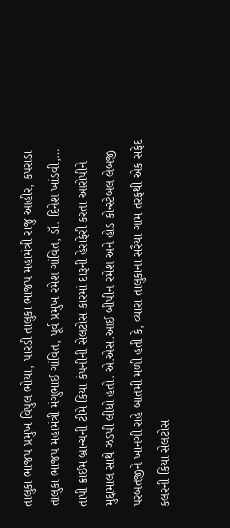તાલુકા ભાજપ પ્રમુખ વિપુલ ભોયા, પારડી તાલુકા ભાજપ મહામંત્રી રાજુ આહીર, કપરાડા તાલુકા ભાજપ મહામંત્રી મંગુભાઈ ગાંવિત, પૂર્વ પ્રમુખ રમેશ ગાંવિત, ડૉ. દિનેશ ખાંડવી,…
તાપી ક્રાઈમ બ્રાન્ચની ટીમે કિયા કંપનીની સેલટોસ કારમાં દારૂની હેરાફેરી કરતા આરોપીને મુદ્દામાલ સાથે ઝડપી લીધો હતો. એ.એસ.આઈ બીપીન રમેશ અને હોડ કોન્સ્ટેબલ લેબજી પરબતજીને ખાનગી રાહે બાતમી મળી હતી કે, વ્યારા તાલુકાના સરૈયા ગામ તરફથી એક સફેદ કલરની કિયા સેલટોસ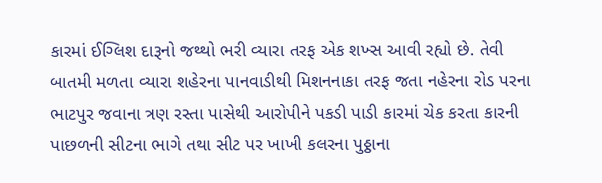કારમાં ઈગ્લિશ દારૂનો જથ્થો ભરી વ્યારા તરફ એક શખ્સ આવી રહ્યો છે. તેવી બાતમી મળતા વ્યારા શહેરના પાનવાડીથી મિશનનાકા તરફ જતા નહેરના રોડ પરના ભાટપુર જવાના ત્રણ રસ્તા પાસેથી આરોપીને પકડી પાડી કારમાં ચેક કરતા કારની પાછળની સીટના ભાગે તથા સીટ પર ખાખી કલરના પુઠ્ઠાના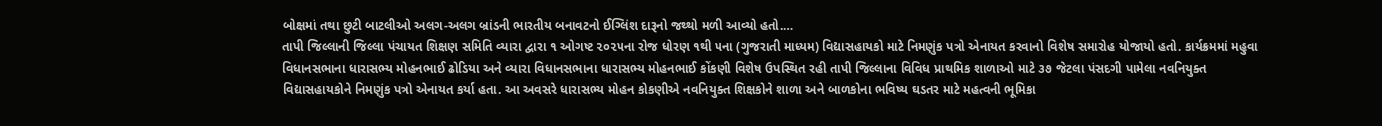બોક્ષમાં તથા છુટી બાટલીઓ અલગ-અલગ બ્રાંડની ભારતીય બનાવટનો ઈગ્લિંશ દારૂનો જથ્થો મળી આવ્યો હતો.…
તાપી જિલ્લાની જિલ્લા પંચાયત શિક્ષણ સમિતિ વ્યારા દ્વારા ૧ ઓગષ્ટ ૨૦૨૫ના રોજ ધોરણ ૧થી ૫ના (ગુજરાતી માધ્યમ) વિદ્યાસહાયકો માટે નિમણુંક પત્રો એનાયત કરવાનો વિશેષ સમારોહ યોજાયો હતો. કાર્યક્રમમાં મહુવા વિધાનસભાના ધારાસભ્ય મોહનભાઈ ઢોડિયા અને વ્યારા વિધાનસભાના ધારાસભ્ય મોહનભાઈ કોંકણી વિશેષ ઉપસ્થિત રહી તાપી જિલ્લાના વિવિધ પ્રાથમિક શાળાઓ માટે ૩૭ જેટલા પંસદગી પામેલા નવનિયુક્ત વિદ્યાસહાયકોને નિમણુંક પત્રો એનાયત કર્યા હતા. આ અવસરે ધારાસભ્ય મોહન કોકણીએ નવનિયુક્ત શિક્ષકોને શાળા અને બાળકોના ભવિષ્ય ઘડતર માટે મહત્વની ભૂમિકા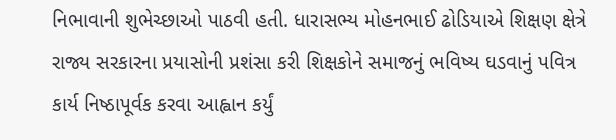નિભાવાની શુભેચ્છાઓ પાઠવી હતી. ધારાસભ્ય મોહનભાઈ ઢોડિયાએ શિક્ષણ ક્ષેત્રે રાજ્ય સરકારના પ્રયાસોની પ્રશંસા કરી શિક્ષકોને સમાજનું ભવિષ્ય ઘડવાનું પવિત્ર કાર્ય નિષ્ઠાપૂર્વક કરવા આહ્વાન કર્યું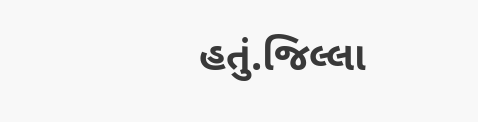હતું.જિલ્લા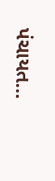પંચાયત…